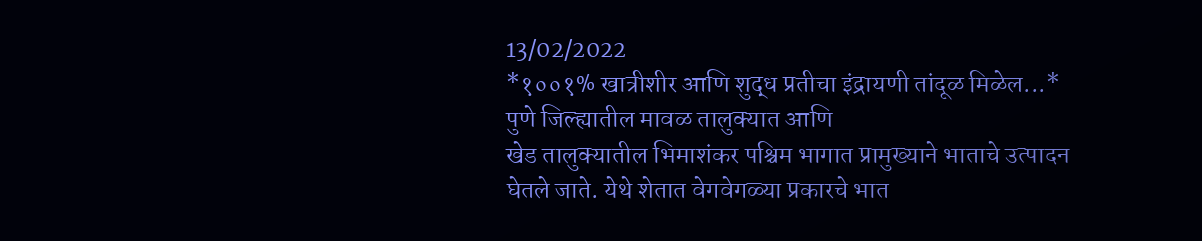13/02/2022
*१००१% खात्रीशीर आणि शुद्ध प्रतीचा इंद्रायणी तांदूळ मिळेल...*
पुणे जिल्ह्यातील मावळ तालुक्यात आणि
खेड तालुक्यातील भिमाशंकर पश्चिम भागात प्रामुख्याने भाताचे उत्पादन घेतले जाते. येथे शेतात वेगवेगळ्या प्रकारचे भात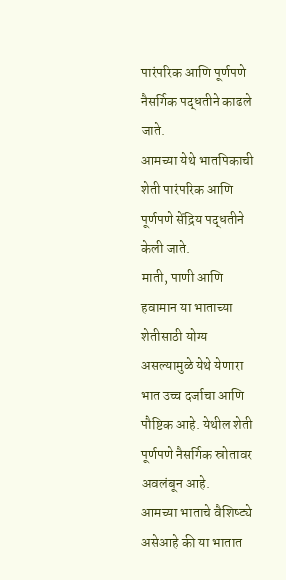पारंपरिक आणि पूर्णपणे नैसर्गिक पद्धतीने काढले जाते.
आमच्या येथे भातपिकाची शेती पारंपरिक आणि पूर्णपणे सेंद्रिय पद्धतीने केली जाते.
माती, पाणी आणि हवामान या भाताच्या शेतीसाठी योग्य असल्यामुळे येथे येणारा भात उच्च दर्जाचा आणि पौष्टिक आहे. येथील शेती पूर्णपणे नैसर्गिक स्रोतावर अवलंबून आहे.
आमच्या भाताचे वैशिष्ट्ये असेआहे की या भातात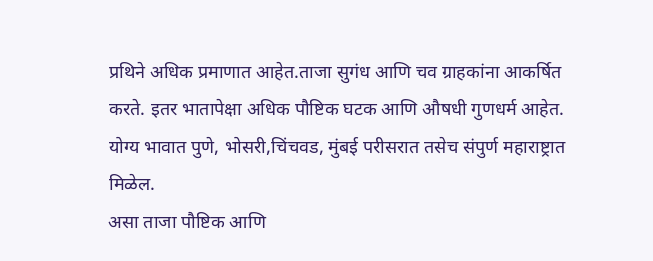प्रथिने अधिक प्रमाणात आहेत.ताजा सुगंध आणि चव ग्राहकांना आकर्षित करते. इतर भातापेक्षा अधिक पौष्टिक घटक आणि औषधी गुणधर्म आहेत.
योग्य भावात पुणे, भोसरी,चिंचवड, मुंबई परीसरात तसेच संपुर्ण महाराष्ट्रात मिळेल.
असा ताजा पौष्टिक आणि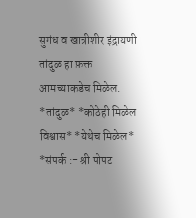सुगंध व खात्रीशीर इंद्रायणी तांदुळ हा फ़क्त आमच्याकडेच मिळेल.
*तांदुळ* *कोठेही मिळेल विश्वास* *येथेच मिळेल*
*संपर्क :- श्री पोपट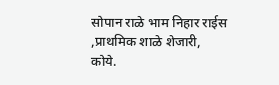सोपान राळे भाम निहार राईस ,प्राथमिक शाळे शेजारी, कोये.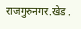राजगुरुनगर.खेड .